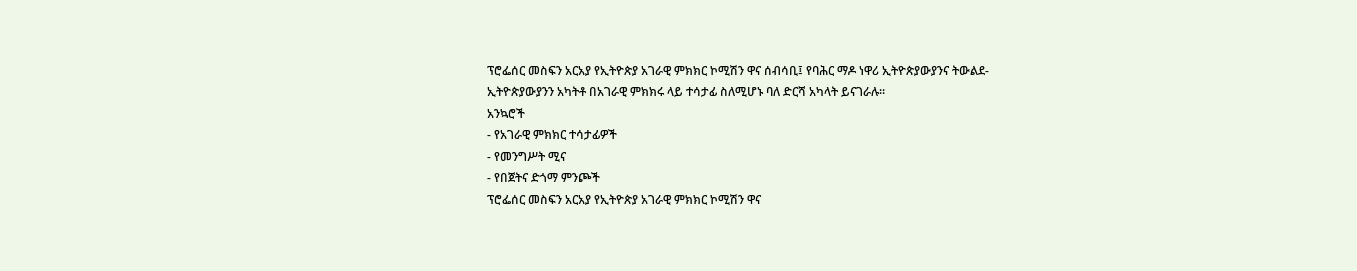ፕሮፌሰር መስፍን አርአያ የኢትዮጵያ አገራዊ ምክክር ኮሚሽን ዋና ሰብሳቢ፤ የባሕር ማዶ ነዋሪ ኢትዮጵያውያንና ትውልደ-ኢትዮጵያውያንን አካትቶ በአገራዊ ምክክሩ ላይ ተሳታፊ ስለሚሆኑ ባለ ድርሻ አካላት ይናገራሉ።
አንኳሮች
- የአገራዊ ምክክር ተሳታፊዎች
- የመንግሥት ሚና
- የበጀትና ድጎማ ምንጮች
ፕሮፌሰር መስፍን አርአያ የኢትዮጵያ አገራዊ ምክክር ኮሚሽን ዋና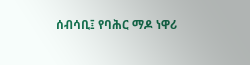ሰብሳቢ፤ የባሕር ማዶ ነዋሪ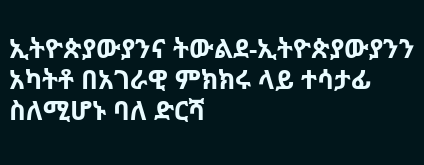ኢትዮጵያውያንና ትውልደ-ኢትዮጵያውያንን አካትቶ በአገራዊ ምክክሩ ላይ ተሳታፊ ስለሚሆኑ ባለ ድርሻ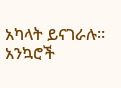አካላት ይናገራሉ።
አንኳሮች